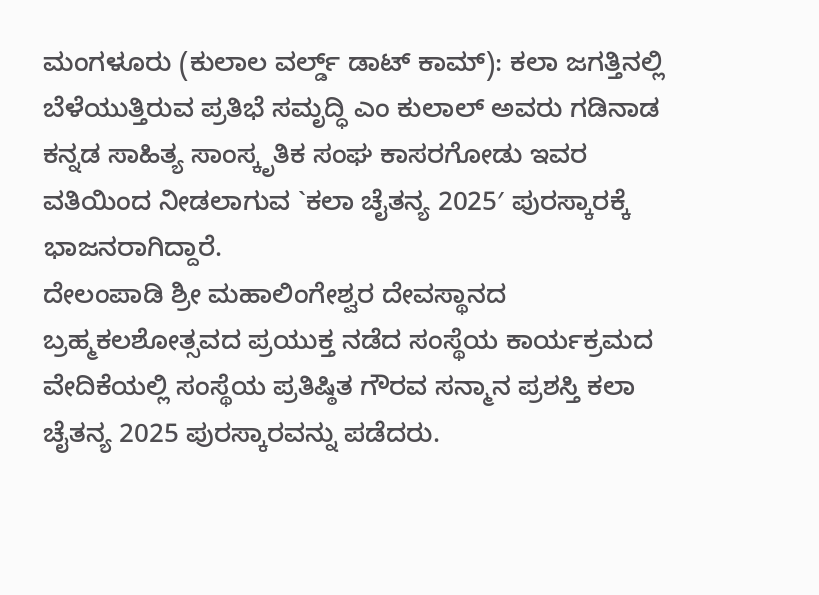ಮಂಗಳೂರು (ಕುಲಾಲ ವರ್ಲ್ಡ್ ಡಾಟ್ ಕಾಮ್): ಕಲಾ ಜಗತ್ತಿನಲ್ಲಿ ಬೆಳೆಯುತ್ತಿರುವ ಪ್ರತಿಭೆ ಸಮೃದ್ಧಿ ಎಂ ಕುಲಾಲ್ ಅವರು ಗಡಿನಾಡ ಕನ್ನಡ ಸಾಹಿತ್ಯ ಸಾಂಸ್ಕೃತಿಕ ಸಂಘ ಕಾಸರಗೋಡು ಇವರ ವತಿಯಿಂದ ನೀಡಲಾಗುವ `ಕಲಾ ಚೈತನ್ಯ 2025′ ಪುರಸ್ಕಾರಕ್ಕೆ ಭಾಜನರಾಗಿದ್ದಾರೆ.
ದೇಲಂಪಾಡಿ ಶ್ರೀ ಮಹಾಲಿಂಗೇಶ್ವರ ದೇವಸ್ಥಾನದ ಬ್ರಹ್ಮಕಲಶೋತ್ಸವದ ಪ್ರಯುಕ್ತ ನಡೆದ ಸಂಸ್ಥೆಯ ಕಾರ್ಯಕ್ರಮದ ವೇದಿಕೆಯಲ್ಲಿ ಸಂಸ್ಥೆಯ ಪ್ರತಿಷ್ಠಿತ ಗೌರವ ಸನ್ಮಾನ ಪ್ರಶಸ್ತಿ ಕಲಾ ಚೈತನ್ಯ 2025 ಪುರಸ್ಕಾರವನ್ನು ಪಡೆದರು.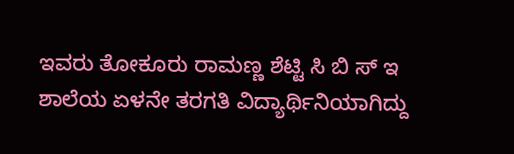ಇವರು ತೋಕೂರು ರಾಮಣ್ಣ ಶೆಟ್ಟಿ ಸಿ ಬಿ ಸ್ ಇ ಶಾಲೆಯ ಏಳನೇ ತರಗತಿ ವಿದ್ಯಾರ್ಥಿನಿಯಾಗಿದ್ದು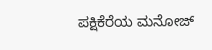ಪಕ್ಷಿಕೆರೆಯ ಮನೋಜ್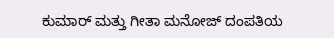ಕುಮಾರ್ ಮತ್ತು ಗೀತಾ ಮನೋಜ್ ದಂಪತಿಯ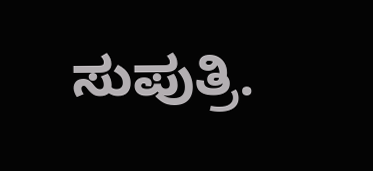ಸುಪುತ್ರಿ.